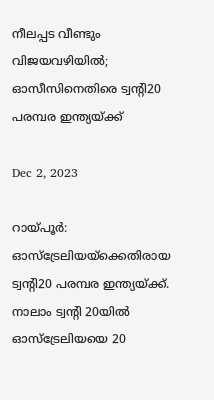നീലപ്പട വീണ്ടും വിജയവഴിയിൽ; ഓസീസിനെതിരെ ട്വന്റി20 പരമ്പര ഇന്ത്യയ്ക്ക്

Dec 2, 2023

റായ്പൂർ: ഓസ്ട്രേലിയയ്ക്കെതിരായ ട്വന്റി20 പരമ്പര ഇന്ത്യയ്ക്ക്. നാലാം ട്വന്റി 20യിൽ ഓസ്ട്രേലിയയെ 20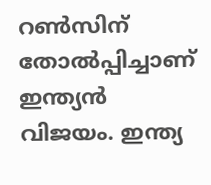റൺസിന് തോൽപ്പിച്ചാണ് ഇന്ത്യൻ വിജയം. ഇന്ത്യ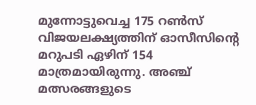മുന്നോട്ടുവെച്ച 175 റൺസ് വിജയലക്ഷ്യത്തിന് ഓസീസിന്റെ മറുപടി ഏഴിന് 154 മാത്രമായിരുന്നു. അഞ്ച് മത്സരങ്ങളുടെ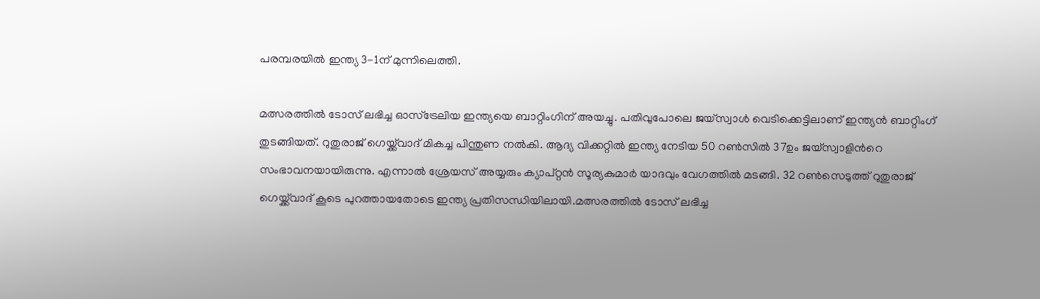പരമ്പരയിൽ ഇന്ത്യ 3-1ന് മുന്നിലെത്തി.

മത്സരത്തിൽ ടോസ് ലഭിച്ച ഓസ്ട്രേലിയ ഇന്ത്യയെ ബാറ്റിംഗിന് അയച്ചു. പതിവുപോലെ ജയ്സ്വാൾ വെടിക്കെട്ടിലാണ് ഇന്ത്യൻ ബാറ്റിംഗ് തുടങ്ങിയത്. റുതുരാജ് ഗെയ്ക്ക്‌വാദ്‌ മികച്ച പിന്തുണ നൽകി. ആദ്യ വിക്കറ്റിൽ ഇന്ത്യ നേടിയ 50 റൺസിൽ 37ഉം ജയ്സ്വാളിന്‍റെ സംഭാവനയായിരുന്നു. എന്നാൽ ശ്രേയസ് അയ്യരും ക്യാപ്റ്റൻ സൂര്യകുമാർ യാദവും വേഗത്തിൽ മടങ്ങി. 32 റൺസെടുത്ത് റുതുരാജ് ഗെയ്ക്ക്‌വാദ്‌ കൂടെ പുറത്തായതോടെ ഇന്ത്യ പ്രതിസന്ധിയിലായി.മത്സരത്തിൽ ടോസ് ലഭിച്ച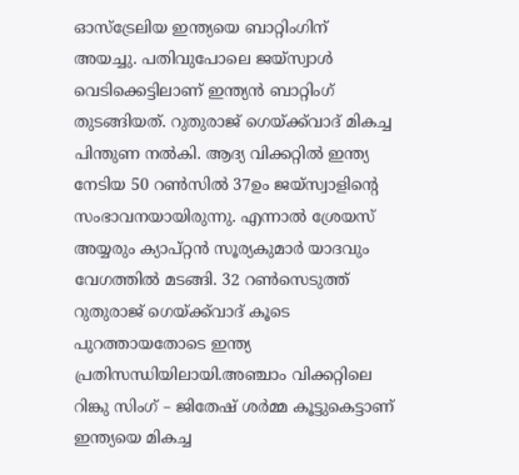ഓസ്ട്രേലിയ ഇന്ത്യയെ ബാറ്റിംഗിന് അയച്ചു. പതിവുപോലെ ജയ്സ്വാൾ വെടിക്കെട്ടിലാണ് ഇന്ത്യൻ ബാറ്റിംഗ് തുടങ്ങിയത്. റുതുരാജ് ഗെയ്ക്ക്‌വാദ്‌ മികച്ച പിന്തുണ നൽകി. ആദ്യ വിക്കറ്റിൽ ഇന്ത്യ നേടിയ 50 റൺസിൽ 37ഉം ജയ്സ്വാളിന്‍റെ സംഭാവനയായിരുന്നു. എന്നാൽ ശ്രേയസ് അയ്യരും ക്യാപ്റ്റൻ സൂര്യകുമാർ യാദവും വേഗത്തിൽ മടങ്ങി. 32 റൺസെടുത്ത് റുതുരാജ് ഗെയ്ക്ക്‌വാദ്‌ കൂടെ പുറത്തായതോടെ ഇന്ത്യ പ്രതിസന്ധിയിലായി.അഞ്ചാം വിക്കറ്റിലെ റിങ്കു സിംഗ് – ജിതേഷ് ശർമ്മ കൂട്ടുകെട്ടാണ് ഇന്ത്യയെ മികച്ച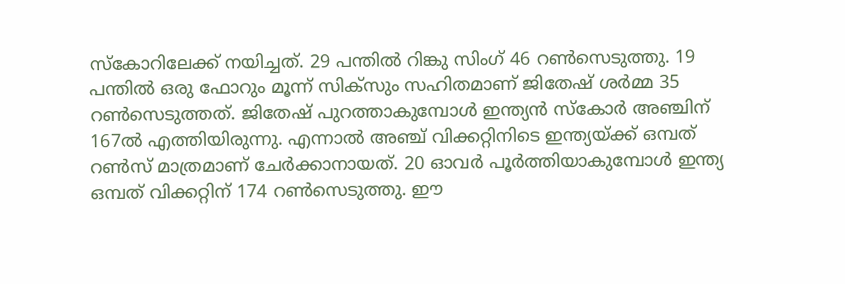സ്കോറിലേക്ക് നയിച്ചത്. 29 പന്തിൽ റിങ്കു സിംഗ് 46 റൺസെടുത്തു. 19 പന്തിൽ ഒരു ഫോറും മൂന്ന് സിക്സും സഹിതമാണ് ജിതേഷ് ശർമ്മ 35 റൺസെടുത്തത്. ജിതേഷ് പുറത്താകുമ്പോൾ ഇന്ത്യൻ സ്കോർ അഞ്ചിന് 167ൽ എത്തിയിരുന്നു. എന്നാൽ അഞ്ച് വിക്കറ്റിനി‌ടെ ഇന്ത്യയ്ക്ക് ഒമ്പത് റൺസ് മാത്രമാണ് ചേർക്കാനായത്. 20 ഓവർ പൂർത്തിയാകുമ്പോൾ ഇന്ത്യ ഒമ്പത് വിക്കറ്റിന് 174 റൺസെടുത്തു. ഈ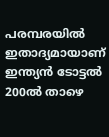പരമ്പരയിൽ ഇതാദ്യമായാണ് ഇന്ത്യൻ ടോട്ടൽ 200ൽ താഴെ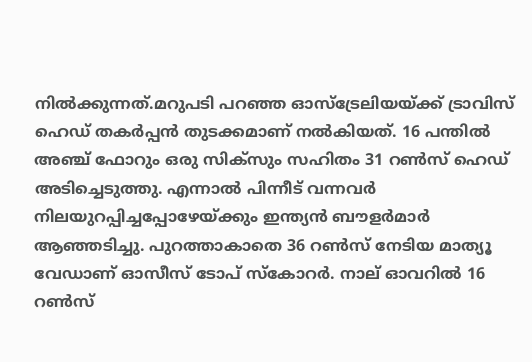നിൽക്കുന്നത്.മറുപടി പറഞ്ഞ ഓസ്ട്രേലിയയ്ക്ക് ട്രാവിസ് ഹെഡ് തകർപ്പൻ തുടക്കമാണ് നൽകിയത്. 16 പന്തിൽ അഞ്ച് ഫോറും ഒരു സിക്സും സഹിതം 31 റൺസ് ഹെഡ് അടിച്ചെടുത്തു. എന്നാൽ പിന്നീട് വന്നവർ നിലയുറപ്പിച്ചപ്പോഴേയ്ക്കും ഇന്ത്യൻ ബൗളർമാർ ആഞ്ഞടിച്ചു. പുറത്താകാതെ 36 റൺസ് നേടിയ മാത്യൂ വേഡാണ് ഓസീസ് ടോപ് സ്കോറർ. നാല് ഓവറിൽ 16 റൺസ്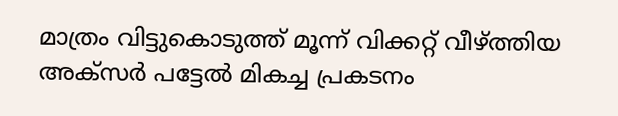മാത്രം വിട്ടുകൊടുത്ത് മൂന്ന് വിക്കറ്റ് വീഴ്ത്തിയ അക്സർ പട്ടേൽ മികച്ച പ്രകടനം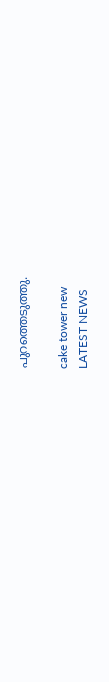പുറത്തെടുത്തു.

cake tower new
LATEST NEWS